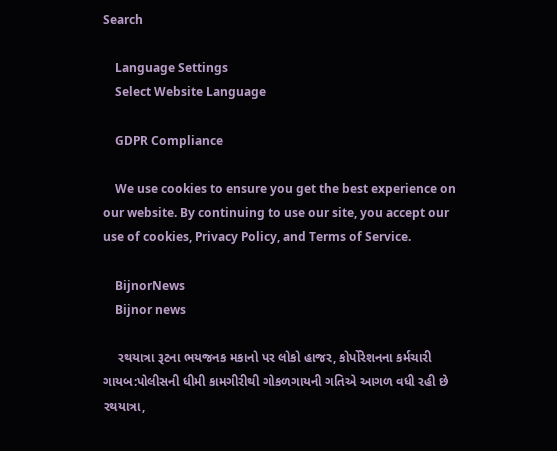Search

    Language Settings
    Select Website Language

    GDPR Compliance

    We use cookies to ensure you get the best experience on our website. By continuing to use our site, you accept our use of cookies, Privacy Policy, and Terms of Service.

    BijnorNews
    Bijnor news

    રથયાત્રા રૂટના ભયજનક મકાનો પર લોકો હાજર, કોર્પોરેશનના કર્મચારી ગાયબ:પોલીસની ધીમી કામગીરીથી ગોકળગાયની ગતિએ આગળ વધી રહી છે રથયાત્રા,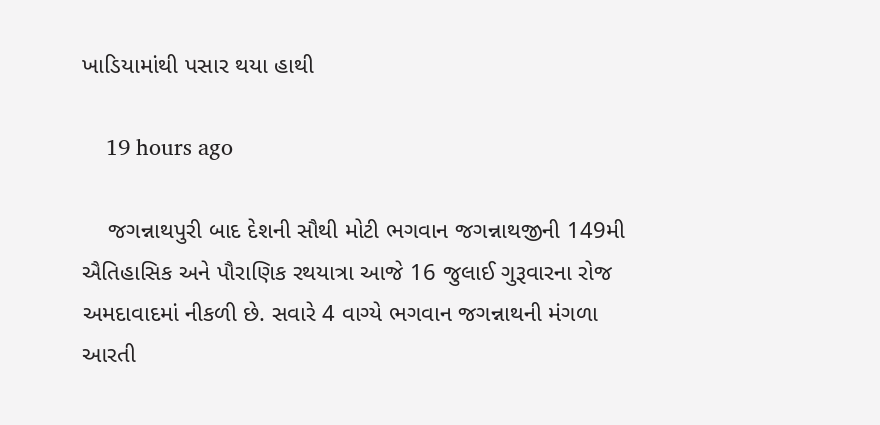ખાડિયામાંથી પસાર થયા હાથી

    19 hours ago

    જગન્નાથપુરી બાદ દેશની સૌથી મોટી ભગવાન જગન્નાથજીની 149મી ઐતિહાસિક અને પૌરાણિક રથયાત્રા આજે 16 જુલાઈ ગુરૂવારના રોજ અમદાવાદમાં નીકળી છે. સવારે 4 વાગ્યે ભગવાન જગન્નાથની મંગળા આરતી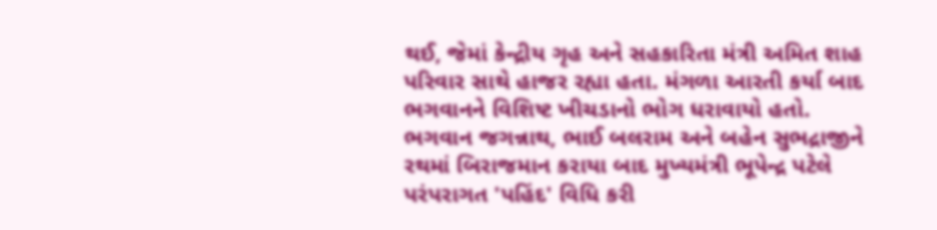થઈ, જેમાં કેન્દ્રીય ગૃહ અને સહકારિતા મંત્રી અમિત શાહ પરિવાર સાથે હાજર રહ્યા હતા. મંગળા આરતી કર્યા બાદ ભગવાનને વિશિષ્ટ ખીચડાનો ભોગ ધરાવાયો હતો. ભગવાન જગન્નાથ, ભાઈ બલરામ અને બહેન સુભદ્રાજીને રથમાં બિરાજમાન કરાયા બાદ મુખ્યમંત્રી ભૂપેન્દ્ર પટેલે પરંપરાગત 'પહિંદ' વિધિ કરી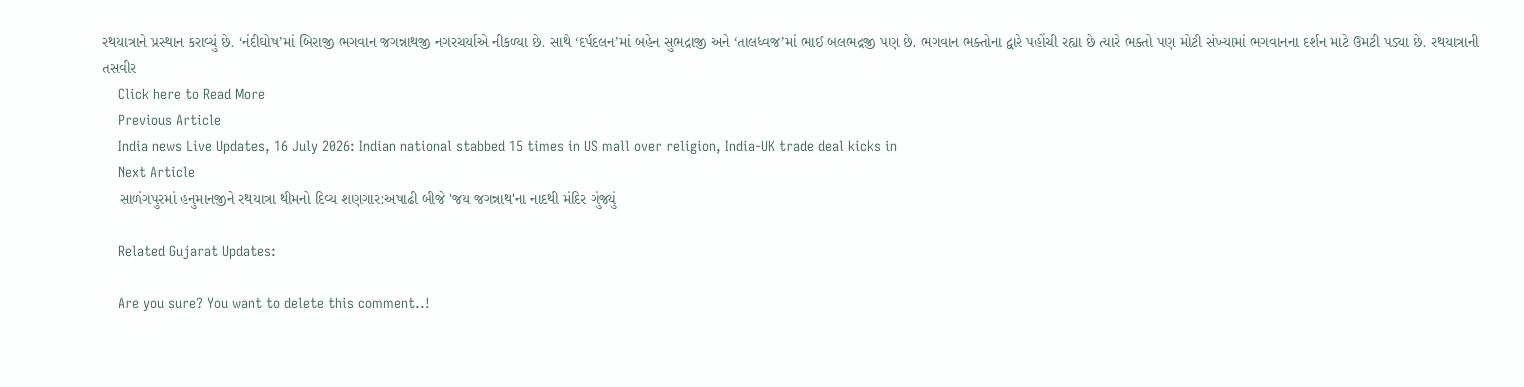રથયાત્રાને પ્રસ્થાન કરાવ્યું છે. ‘નંદીઘોષ’માં બિરાજી ભગવાન જગન્નાથજી નગરચર્યાએ નીકળ્યા છે. સાથે ‘દર્પદલન’માં બહેન સુભદ્રાજી અને ‘તાલધ્વજ’માં ભાઈ બલભદ્રજી પણ છે. ભગવાન ભક્તોના દ્વારે પહોંચી રહ્યા છે ત્યારે ભક્તો પણ મોટી સંખ્યામાં ભગવાનના દર્શન માટે ઉમટી પડ્યા છે. રથયાત્રાની તસવીર
    Click here to Read More
    Previous Article
    India news Live Updates, 16 July 2026: Indian national stabbed 15 times in US mall over religion, India-UK trade deal kicks in
    Next Article
    સાળંગપુરમાં હનુમાનજીને રથયાત્રા થીમનો દિવ્ય શણગાર:અષાઢી બીજે 'જય જગન્નાથ'ના નાદથી મંદિર ગુંજ્યું

    Related Gujarat Updates:

    Are you sure? You want to delete this comment..!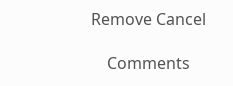Remove Cancel

    Comments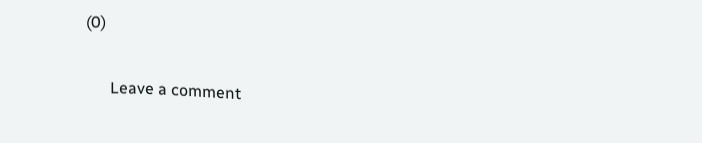(0)

      Leave a comment